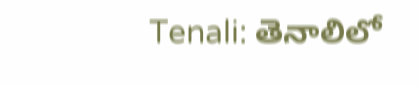Tenali: తెనాలిలో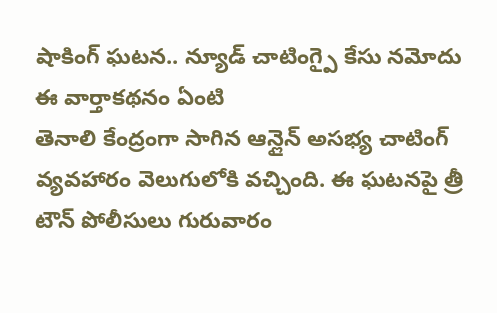షాకింగ్ ఘటన.. న్యూడ్ చాటింగ్పై కేసు నమోదు
ఈ వార్తాకథనం ఏంటి
తెనాలి కేంద్రంగా సాగిన ఆన్లైన్ అసభ్య చాటింగ్ వ్యవహారం వెలుగులోకి వచ్చింది. ఈ ఘటనపై త్రీ టౌన్ పోలీసులు గురువారం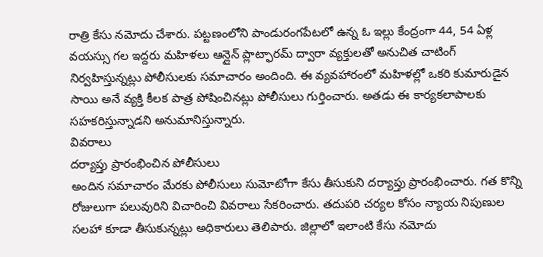రాత్రి కేసు నమోదు చేశారు. పట్టణంలోని పాండురంగపేటలో ఉన్న ఓ ఇల్లు కేంద్రంగా 44, 54 ఏళ్ల వయస్సు గల ఇద్దరు మహిళలు ఆన్లైన్ ప్లాట్ఫారమ్ ద్వారా వ్యక్తులతో అనుచిత చాటింగ్ నిర్వహిస్తున్నట్లు పోలీసులకు సమాచారం అందింది. ఈ వ్యవహారంలో మహిళల్లో ఒకరి కుమారుడైన సాయి అనే వ్యక్తి కీలక పాత్ర పోషించినట్లు పోలీసులు గుర్తించారు. అతడు ఈ కార్యకలాపాలకు సహకరిస్తున్నాడని అనుమానిస్తున్నారు.
వివరాలు
దర్యాప్తు ప్రారంభించిన పోలీసులు
అందిన సమాచారం మేరకు పోలీసులు సుమోటోగా కేసు తీసుకుని దర్యాప్తు ప్రారంభించారు. గత కొన్ని రోజులుగా పలువురిని విచారించి వివరాలు సేకరించారు. తదుపరి చర్యల కోసం న్యాయ నిపుణుల సలహా కూడా తీసుకున్నట్లు అధికారులు తెలిపారు. జిల్లాలో ఇలాంటి కేసు నమోదు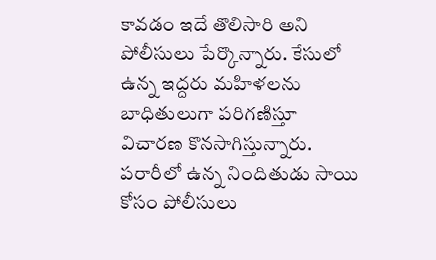కావడం ఇదే తొలిసారి అని పోలీసులు పేర్కొన్నారు. కేసులో ఉన్న ఇద్దరు మహిళలను బాధితులుగా పరిగణిస్తూ విచారణ కొనసాగిస్తున్నారు. పరారీలో ఉన్న నిందితుడు సాయి కోసం పోలీసులు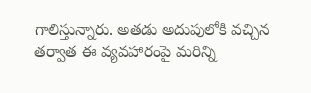గాలిస్తున్నారు. అతడు అదుపులోకి వచ్చిన తర్వాత ఈ వ్యవహారంపై మరిన్ని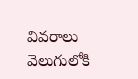వివరాలు వెలుగులోకి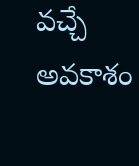వచ్చే అవకాశం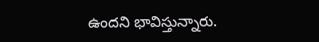ఉందని భావిస్తున్నారు.